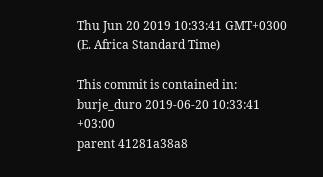Thu Jun 20 2019 10:33:41 GMT+0300 (E. Africa Standard Time)

This commit is contained in:
burje_duro 2019-06-20 10:33:41 +03:00
parent 41281a38a8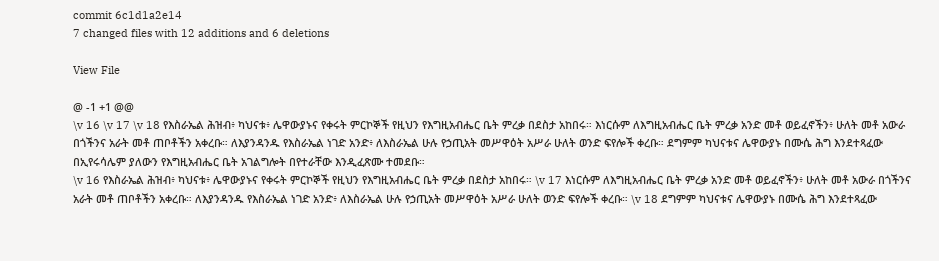commit 6c1d1a2e14
7 changed files with 12 additions and 6 deletions

View File

@ -1 +1 @@
\v 16 \v 17 \v 18 የእስራኤል ሕዝብ፥ ካህናቱ፥ ሌዋውያኑና የቀሩት ምርኮኞች የዚህን የእግዚአብሔር ቤት ምረቃ በደስታ አከበሩ። እነርሱም ለእግዚአብሔር ቤት ምረቃ አንድ መቶ ወይፈኖችን፥ ሁለት መቶ አውራ በጎችንና አራት መቶ ጠቦቶችን አቀረቡ። ለእያንዳንዱ የእስራኤል ነገድ አንድ፥ ለእስራኤል ሁሉ የኃጢአት መሥዋዕት አሥራ ሁለት ወንድ ፍየሎች ቀረቡ። ደግምም ካህናቱና ሌዋውያኑ በሙሴ ሕግ እንደተጻፈው በኢየሩሳሌም ያለውን የእግዚአብሔር ቤት አገልግሎት በየተራቸው እንዲፈጽሙ ተመደቡ።
\v 16 የእስራኤል ሕዝብ፥ ካህናቱ፥ ሌዋውያኑና የቀሩት ምርኮኞች የዚህን የእግዚአብሔር ቤት ምረቃ በደስታ አከበሩ። \v 17 እነርሱም ለእግዚአብሔር ቤት ምረቃ አንድ መቶ ወይፈኖችን፥ ሁለት መቶ አውራ በጎችንና አራት መቶ ጠቦቶችን አቀረቡ። ለእያንዳንዱ የእስራኤል ነገድ አንድ፥ ለእስራኤል ሁሉ የኃጢአት መሥዋዕት አሥራ ሁለት ወንድ ፍየሎች ቀረቡ። \v 18 ደግምም ካህናቱና ሌዋውያኑ በሙሴ ሕግ እንደተጻፈው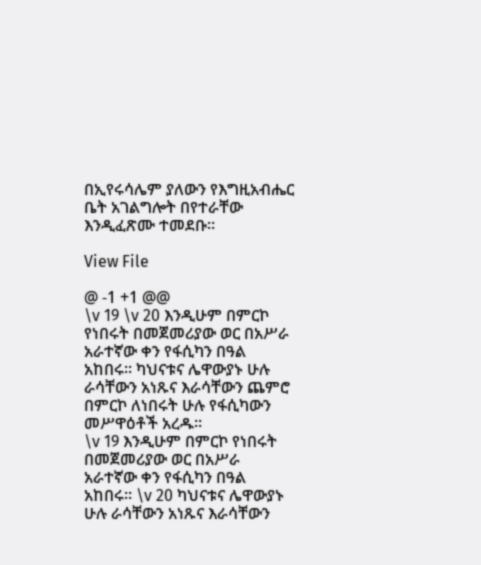በኢየሩሳሌም ያለውን የእግዚአብሔር ቤት አገልግሎት በየተራቸው እንዲፈጽሙ ተመደቡ።

View File

@ -1 +1 @@
\v 19 \v 20 እንዲሁም በምርኮ የነበሩት በመጀመሪያው ወር በአሥራ አራተኛው ቀን የፋሲካን በዓል አከበሩ። ካህናቱና ሌዋውያኑ ሁሉ ራሳቸውን አነጹና እራሳቸውን ጨምሮ በምርኮ ለነበሩት ሁሉ የፋሲካውን መሥዋዕቶች አረዱ።
\v 19 እንዲሁም በምርኮ የነበሩት በመጀመሪያው ወር በአሥራ አራተኛው ቀን የፋሲካን በዓል አከበሩ። \v 20 ካህናቱና ሌዋውያኑ ሁሉ ራሳቸውን አነጹና እራሳቸውን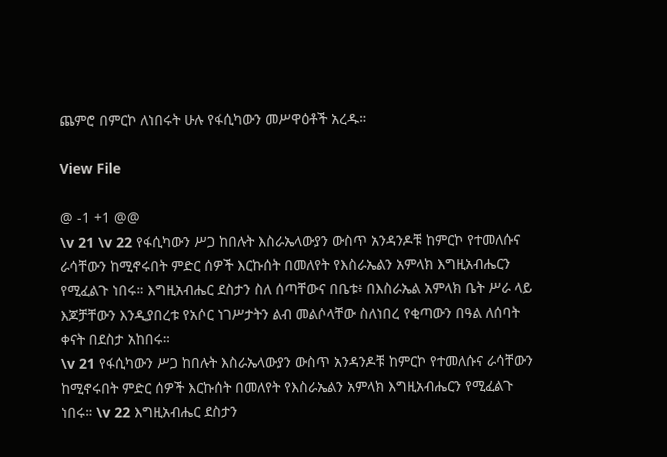ጨምሮ በምርኮ ለነበሩት ሁሉ የፋሲካውን መሥዋዕቶች አረዱ።

View File

@ -1 +1 @@
\v 21 \v 22 የፋሲካውን ሥጋ ከበሉት እስራኤላውያን ውስጥ አንዳንዶቹ ከምርኮ የተመለሱና ራሳቸውን ከሚኖሩበት ምድር ሰዎች እርኩሰት በመለየት የእስራኤልን አምላክ እግዚአብሔርን የሚፈልጉ ነበሩ። እግዚአብሔር ደስታን ስለ ሰጣቸውና በቤቱ፥ በእስራኤል አምላክ ቤት ሥራ ላይ እጆቻቸውን እንዲያበረቱ የአሶር ነገሥታትን ልብ መልሶላቸው ስለነበረ የቂጣውን በዓል ለሰባት ቀናት በደስታ አከበሩ።
\v 21 የፋሲካውን ሥጋ ከበሉት እስራኤላውያን ውስጥ አንዳንዶቹ ከምርኮ የተመለሱና ራሳቸውን ከሚኖሩበት ምድር ሰዎች እርኩሰት በመለየት የእስራኤልን አምላክ እግዚአብሔርን የሚፈልጉ ነበሩ። \v 22 እግዚአብሔር ደስታን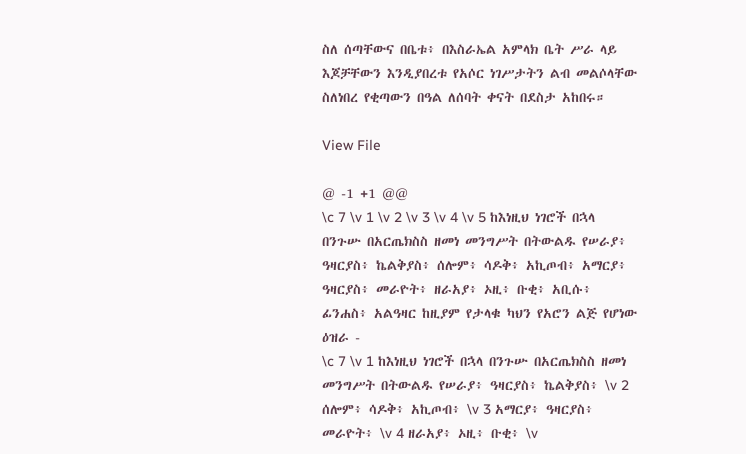ስለ ሰጣቸውና በቤቱ፥ በእስራኤል አምላክ ቤት ሥራ ላይ እጆቻቸውን እንዲያበረቱ የአሶር ነገሥታትን ልብ መልሶላቸው ስለነበረ የቂጣውን በዓል ለሰባት ቀናት በደስታ አከበሩ።

View File

@ -1 +1 @@
\c 7 \v 1 \v 2 \v 3 \v 4 \v 5 ከእነዚህ ነገሮች በኋላ በንጉሡ በአርጤክስስ ዘመነ መንግሥት በትውልዱ የሠራያ፥ ዓዛርያስ፥ ኬልቅያስ፥ ሰሎም፥ ሳዶቅ፥ አኪጦብ፥ አማርያ፥ ዓዛርያስ፥ መራዮት፥ ዘራአያ፥ ኦዚ፥ ቡቂ፥ አቢሱ፥ ፊንሐስ፥ አልዓዛር ከዚያም የታላቁ ካህን የአሮን ልጅ የሆነው ዕዝራ -
\c 7 \v 1 ከእነዚህ ነገሮች በኋላ በንጉሡ በአርጤክስስ ዘመነ መንግሥት በትውልዱ የሠራያ፥ ዓዛርያስ፥ ኬልቅያስ፥ \v 2 ሰሎም፥ ሳዶቅ፥ አኪጦብ፥ \v 3 አማርያ፥ ዓዛርያስ፥ መራዮት፥ \v 4 ዘራአያ፥ ኦዚ፥ ቡቂ፥ \v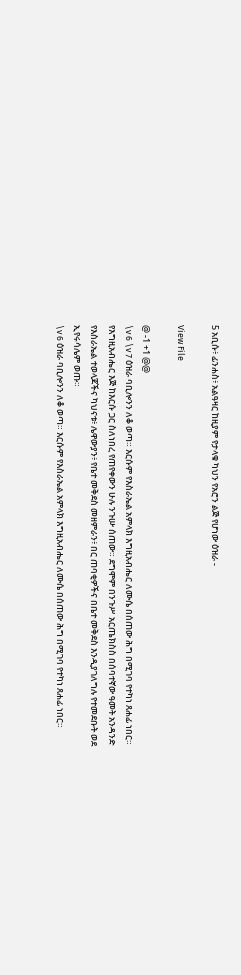5 አቢሱ፥ ፊንሐስ፥ አልዓዛር ከዚያም የታላቁ ካህን የአሮን ልጅ የሆነው ዕዝራ -

View File

@ -1 +1 @@
\v 6 \v 7 ዕዝራ ባቢሎንን ለቆ ወጣ። እርሱም የእስራኤል አምላክ እግዚአብሔር ለሙሴ በሰጠው ሕግ በሚገባ የተካነ ጸሐፊ ነበር። የእግዚአብሔር እጅ ከእርሱ ጋር ስለነበረ የጠየቀውን ሁሉ ንጉሡ ሰጠው። ደግሞም በንጉሥ አርጤክስስ በሰባተኛው ዓመት አንዳንድ የእስራኤል ተወላጆችና ካህናቱ፥ ሌዋውያን፥ የቤተ መቅደስ መዘምራን፥ በር ጠባቂዎችና በቤተ መቅደስ እንዲያገለግሉ የተመደቡት ወደ ኢየሩሳሌም ወጡ።
\v 6 ዕዝራ ባቢሎንን ለቆ ወጣ። እርሱም የእስራኤል አምላክ እግዚአብሔር ለሙሴ በሰጠው ሕግ በሚገባ የተካነ ጸሐፊ ነበር።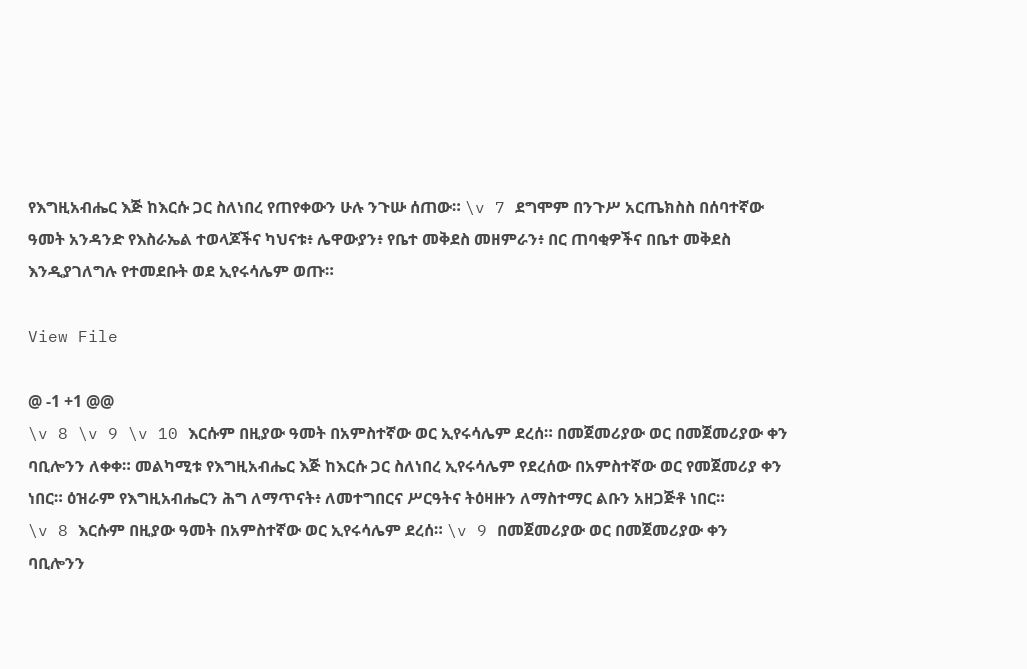የእግዚአብሔር እጅ ከእርሱ ጋር ስለነበረ የጠየቀውን ሁሉ ንጉሡ ሰጠው። \v 7 ደግሞም በንጉሥ አርጤክስስ በሰባተኛው ዓመት አንዳንድ የእስራኤል ተወላጆችና ካህናቱ፥ ሌዋውያን፥ የቤተ መቅደስ መዘምራን፥ በር ጠባቂዎችና በቤተ መቅደስ እንዲያገለግሉ የተመደቡት ወደ ኢየሩሳሌም ወጡ።

View File

@ -1 +1 @@
\v 8 \v 9 \v 10 እርሱም በዚያው ዓመት በአምስተኛው ወር ኢየሩሳሌም ደረሰ። በመጀመሪያው ወር በመጀመሪያው ቀን ባቢሎንን ለቀቀ። መልካሚቱ የእግዚአብሔር እጅ ከእርሱ ጋር ስለነበረ ኢየሩሳሌም የደረሰው በአምስተኛው ወር የመጀመሪያ ቀን ነበር። ዕዝራም የእግዚአብሔርን ሕግ ለማጥናት፥ ለመተግበርና ሥርዓትና ትዕዛዙን ለማስተማር ልቡን አዘጋጅቶ ነበር።
\v 8 እርሱም በዚያው ዓመት በአምስተኛው ወር ኢየሩሳሌም ደረሰ። \v 9 በመጀመሪያው ወር በመጀመሪያው ቀን ባቢሎንን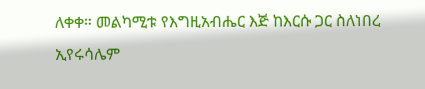ለቀቀ። መልካሚቱ የእግዚአብሔር እጅ ከእርሱ ጋር ስለነበረ ኢየሩሳሌም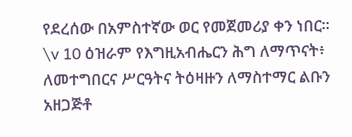የደረሰው በአምስተኛው ወር የመጀመሪያ ቀን ነበር። \v 10 ዕዝራም የእግዚአብሔርን ሕግ ለማጥናት፥ ለመተግበርና ሥርዓትና ትዕዛዙን ለማስተማር ልቡን አዘጋጅቶ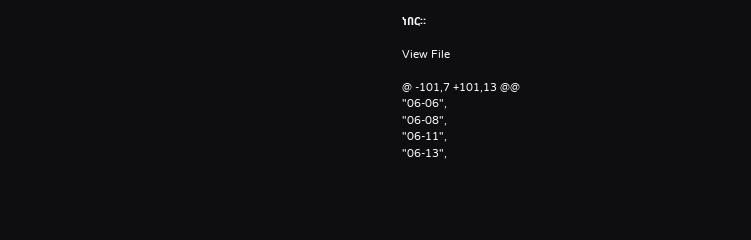ነበር።

View File

@ -101,7 +101,13 @@
"06-06",
"06-08",
"06-11",
"06-13",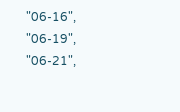"06-16",
"06-19",
"06-21",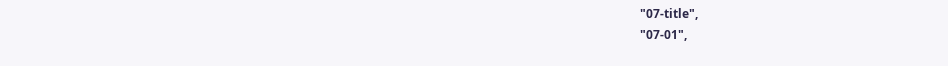"07-title",
"07-01",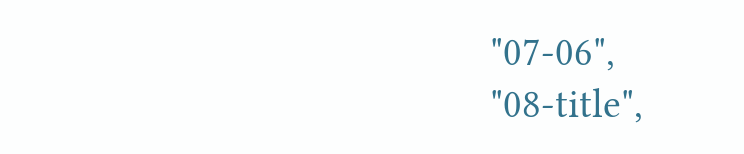"07-06",
"08-title",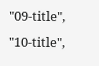"09-title",
"10-title",